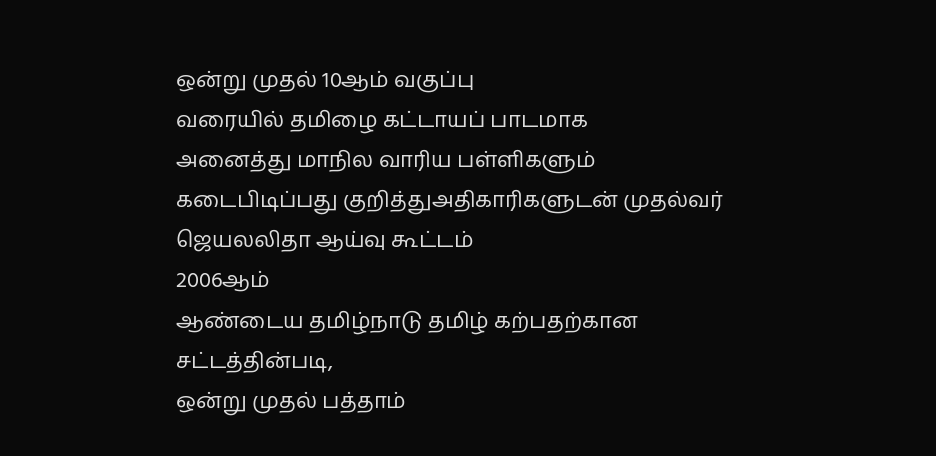ஒன்று முதல் 10ஆம் வகுப்பு
வரையில் தமிழை கட்டாயப் பாடமாக
அனைத்து மாநில வாரிய பள்ளிகளும்
கடைபிடிப்பது குறித்துஅதிகாரிகளுடன் முதல்வர் ஜெயலலிதா ஆய்வு கூட்டம்
2006ஆம்
ஆண்டைய தமிழ்நாடு தமிழ் கற்பதற்கான சட்டத்தின்படி,
ஒன்று முதல் பத்தாம்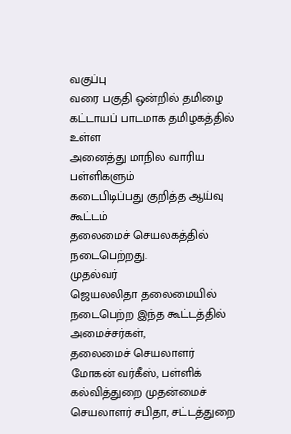வகுப்பு
வரை பகுதி ஒன்றில் தமிழை
கட்டாயப் பாடமாக தமிழகத்தில் உள்ள
அனைத்து மாநில வாரிய பள்ளிகளும்
கடைபிடிப்பது குறித்த ஆய்வு கூட்டம்
தலைமைச் செயலகத்தில் நடைபெற்றது.
முதல்வர்
ஜெயலலிதா தலைமையில் நடைபெற்ற இந்த கூட்டத்தில் அமைச்சர்கள்,
தலைமைச் செயலாளர் மோகன் வர்கீஸ், பள்ளிக்
கல்வித்துறை முதன்மைச் செயலாளர் சபிதா, சட்டத்துறை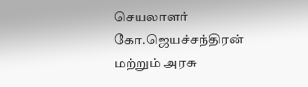செயலாளர்
கோ.ஜெயச்சந்திரன் மற்றும் அரசு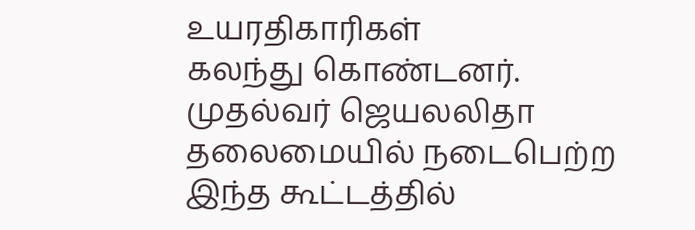உயரதிகாரிகள்
கலந்து கொண்டனர்.
முதல்வர் ஜெயலலிதா தலைமையில் நடைபெற்ற இந்த கூட்டத்தில்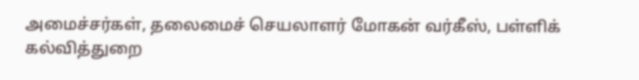அமைச்சர்கள், தலைமைச் செயலாளர் மோகன் வர்கீஸ், பள்ளிக் கல்வித்துறை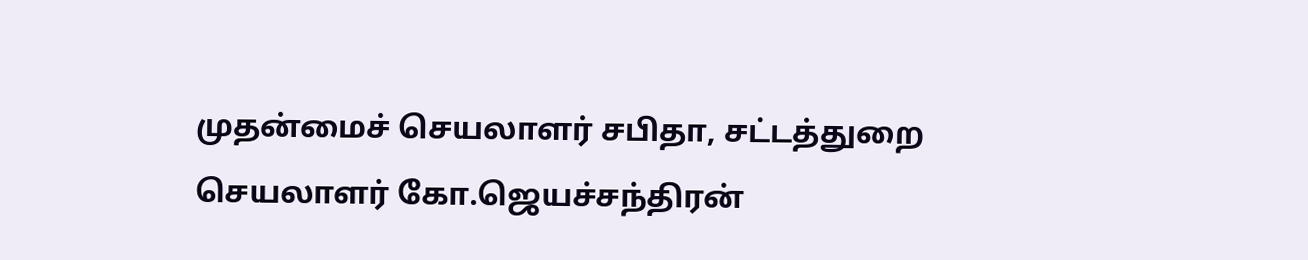முதன்மைச் செயலாளர் சபிதா, சட்டத்துறை செயலாளர் கோ.ஜெயச்சந்திரன்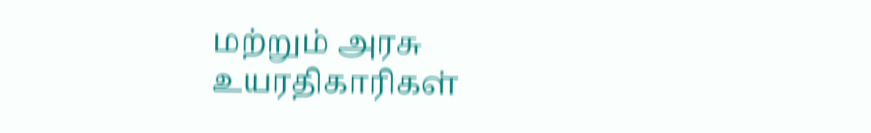மற்றும் அரசு உயரதிகாரிகள்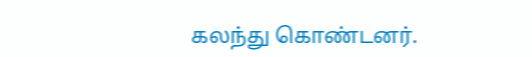கலந்து கொண்டனர்.